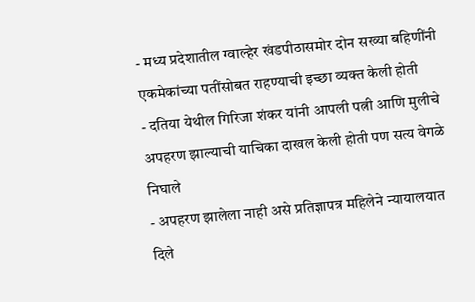- मध्य प्रदेशातील ग्वाल्हेर खंडपीठासमोर दोन सख्या बहिणींनी एकमेकांच्या पतींसोबत राहण्याची इच्छा व्यक्त केली होती
- दतिया येथील गिरिजा शंकर यांनी आपली पत्नी आणि मुलीचे अपहरण झाल्याची याचिका दाखल केली होती पण सत्य वेगळे निघाले
- अपहरण झालेला नाही असे प्रतिज्ञापत्र महिलेने न्यायालयात दिले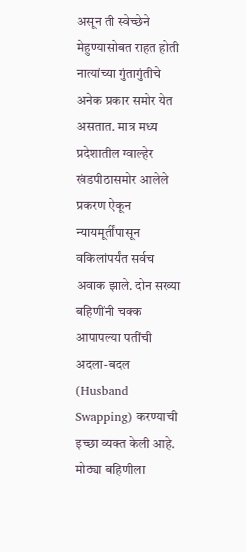असून ती स्वेच्छेने मेहुण्यासोबत राहत होती
नात्यांच्या गुंतागुंतीचे अनेक प्रकार समोर येत असतात. मात्र मध्य प्रदेशातील ग्वाल्हेर खंडपीठासमोर आलेले प्रकरण ऐकून न्यायमूर्तींपासून वकिलांपर्यंत सर्वच अवाक झाले. दोन सख्या बहिणींनी चक्क आपापल्या पतींची अदला-बदल (Husband Swapping) करण्याची इच्छा व्यक्त केली आहे. मोठ्या बहिणीला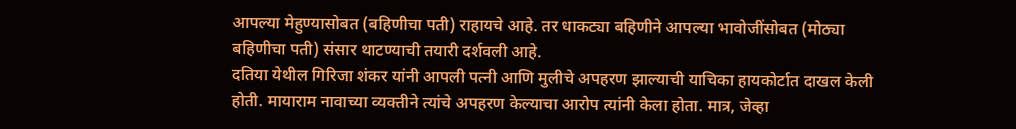आपल्या मेहुण्यासोबत (बहिणीचा पती) राहायचे आहे. तर धाकट्या बहिणीने आपल्या भावोजींसोबत (मोठ्या बहिणीचा पती) संसार थाटण्याची तयारी दर्शवली आहे.
दतिया येथील गिरिजा शंकर यांनी आपली पत्नी आणि मुलीचे अपहरण झाल्याची याचिका हायकोर्टात दाखल केली होती. मायाराम नावाच्या व्यक्तीने त्यांचे अपहरण केल्याचा आरोप त्यांनी केला होता. मात्र, जेव्हा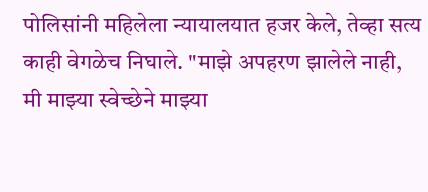पोलिसांनी महिलेला न्यायालयात हजर केले, तेव्हा सत्य काही वेगळेच निघाले. "माझे अपहरण झालेले नाही, मी माझ्या स्वेच्छेने माझ्या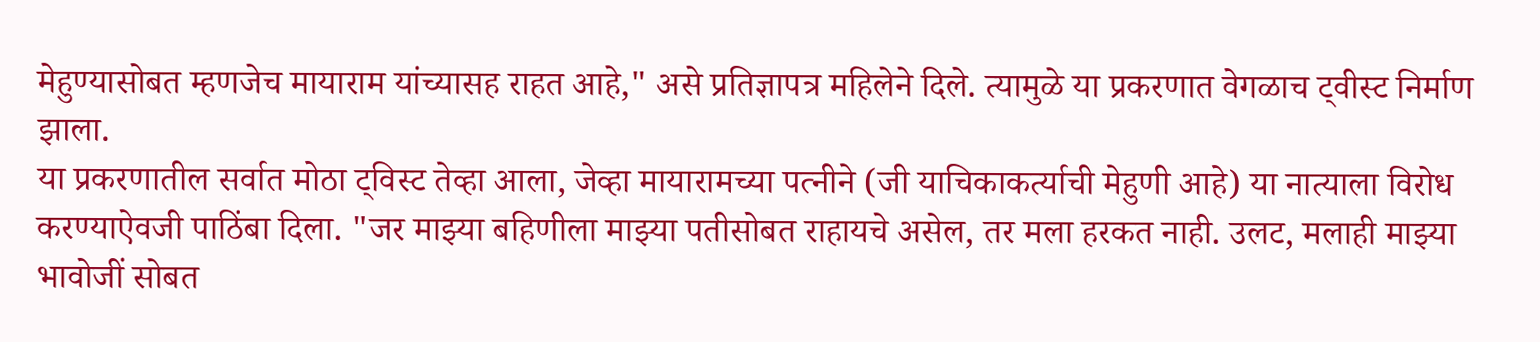मेहुण्यासोबत म्हणजेच मायाराम यांच्यासह राहत आहे," असे प्रतिज्ञापत्र महिलेने दिले. त्यामुळे या प्रकरणात वेगळाच ट्वीस्ट निर्माण झाला.
या प्रकरणातील सर्वात मोठा ट्विस्ट तेव्हा आला, जेव्हा मायारामच्या पत्नीने (जी याचिकाकर्त्याची मेहुणी आहे) या नात्याला विरोध करण्याऐवजी पाठिंबा दिला. "जर माझ्या बहिणीला माझ्या पतीसोबत राहायचे असेल, तर मला हरकत नाही. उलट, मलाही माझ्या भावोजीं सोबत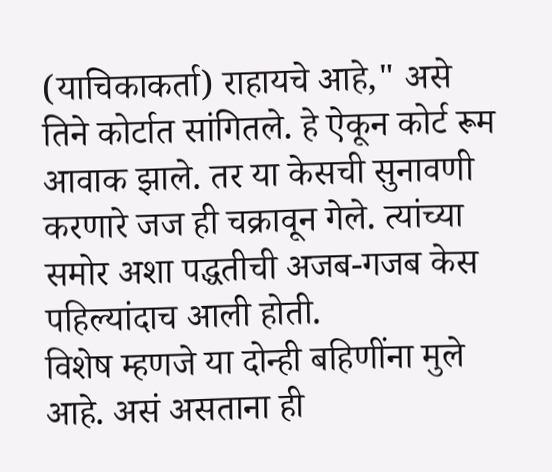(याचिकाकर्ता) राहायचे आहे," असे तिने कोर्टात सांगितले. हे ऐकून कोर्ट रूम आवाक झाले. तर या केसची सुनावणी करणारे जज ही चक्रावून गेले. त्यांच्या समोर अशा पद्धतीची अजब-गजब केस पहिल्यांदाच आली होती.
विशेष म्हणजे या दोन्ही बहिणींना मुले आहे. असं असताना ही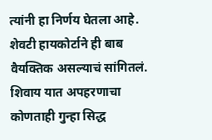त्यांनी हा निर्णय घेतला आहे. शेवटी हायकोर्टाने ही बाब वैयक्तिक असल्याचं सांगितलं. शिवाय यात अपहरणाचा कोणताही गुन्हा सिद्ध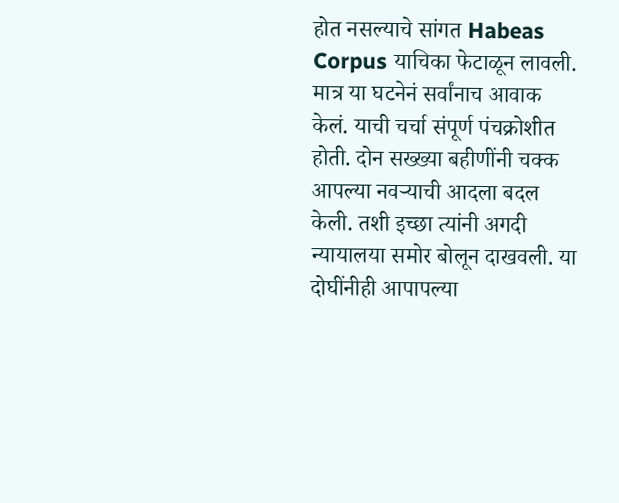होत नसल्याचे सांगत Habeas Corpus याचिका फेटाळून लावली. मात्र या घटनेनं सर्वांनाच आवाक केलं. याची चर्चा संपूर्ण पंचक्रोशीत होती. दोन सख्ख्या बहीणींनी चक्क आपल्या नवऱ्याची आदला बदल केली. तशी इच्छा त्यांनी अगदी न्यायालया समोर बोलून दाखवली. या दोघींनीही आपापल्या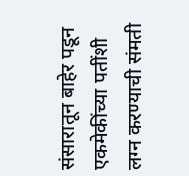संसारातून बाहेर पडून एकमेकींच्या पतींशी लग्न करण्याची संमती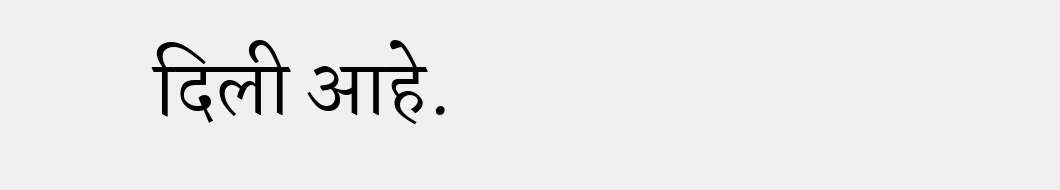दिली आहे.